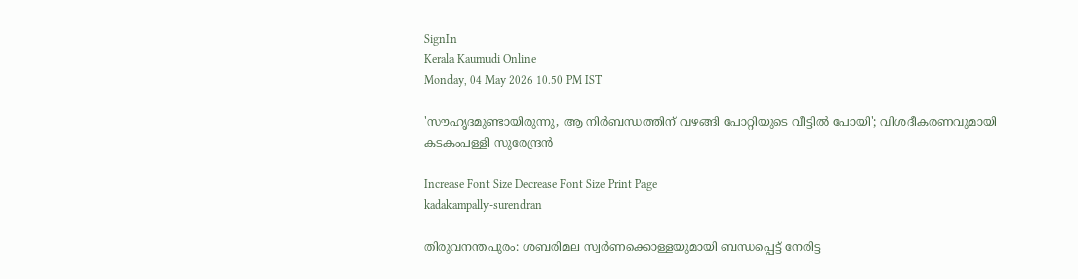SignIn
Kerala Kaumudi Online
Monday, 04 May 2026 10.50 PM IST

'സൗഹൃദമുണ്ടായിരുന്നു, ആ നിർബന്ധത്തിന് വഴങ്ങി പോറ്റിയുടെ വീട്ടിൽ പോയി'; വിശദീകരണവുമായി കടകംപള്ളി സുരേന്ദ്രൻ

Increase Font Size Decrease Font Size Print Page
kadakampally-surendran

തിരുവനന്തപുരം: ശബരിമല സ്വർണക്കൊള്ളയുമായി ബന്ധപ്പെട്ട് നേരിട്ട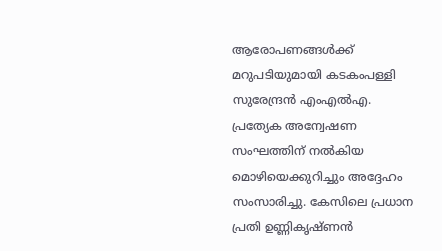ആരോപണങ്ങൾക്ക് മറുപടിയുമായി കടകംപള്ളി സുരേന്ദ്രൻ എംഎൽഎ. പ്രത്യേക അന്വേഷണ സംഘത്തിന് നൽകിയ മൊഴിയെക്കുറിച്ചും അദ്ദേഹം സംസാരിച്ചു. കേസിലെ പ്രധാന പ്രതി ഉണ്ണികൃഷ്ണൻ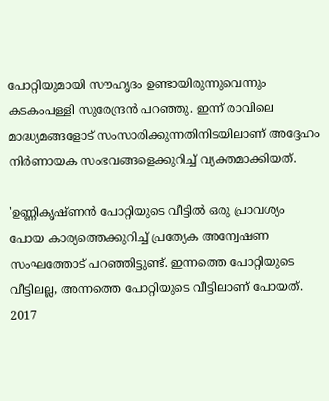പോറ്റിയുമായി സൗഹൃദം ഉണ്ടായിരുന്നുവെന്നും കടകംപള്ളി സുരേന്ദ്രൻ പറഞ്ഞു. ഇന്ന് രാവിലെ മാദ്ധ്യമങ്ങളോട് സംസാരിക്കുന്നതിനിടയിലാണ് അദ്ദേഹം നിർണായക സംഭവങ്ങളെക്കുറിച്ച് വ്യക്തമാക്കിയത്.

'ഉണ്ണികൃഷ്ണൻ പോറ്റിയുടെ വീട്ടിൽ ഒരു പ്രാവശ്യം പോയ കാര്യത്തെക്കുറിച്ച് പ്രത്യേക അന്വേഷണ സംഘത്തോട് പറഞ്ഞിട്ടുണ്ട്. ഇന്നത്തെ പോറ്റിയുടെ വീട്ടിലല്ല, അന്നത്തെ പോറ്റിയുടെ വീട്ടിലാണ് പോയത്. 2017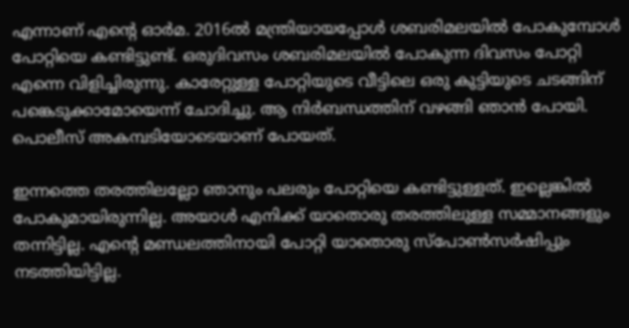എന്നാണ് എന്റെ ഓർമ. 2016ൽ മന്ത്രിയായപ്പോൾ ശബരിമലയിൽ പോകുമ്പോൾ പോറ്റിയെ കണ്ടിട്ടുണ്ട്. ഒരുദിവസം ശബരിമലയിൽ പോകുന്ന ദിവസം പോറ്റി എന്നെ വിളിച്ചിരുന്നു. കാരേറ്റുള്ള പോറ്റിയുടെ വീട്ടിലെ ഒരു കുട്ടിയുടെ ചടങ്ങിന് പങ്കെടുക്കാമോയെന്ന് ചോദിച്ചു. ആ നിർബന്ധത്തിന് വഴങ്ങി ഞാൻ പോയി. പൊലീസ് അകമ്പടിയോടെയാണ് പോയത്.

ഇന്നത്തെ തരത്തിലല്ലോ ഞാനും പലരും പോറ്റിയെ കണ്ടിട്ടുള്ളത്. ഇല്ലെങ്കിൽ പോകുമായിരുന്നില്ല. അയാൾ എനിക്ക് യാതൊരു തരത്തിലുള്ള സമ്മാനങ്ങളും തന്നിട്ടില്ല. എന്റെ മണ്ഡലത്തിനായി പോറ്റി യാതൊരു സ്‌പോൺസർഷിപ്പും നടത്തിയിട്ടില്ല.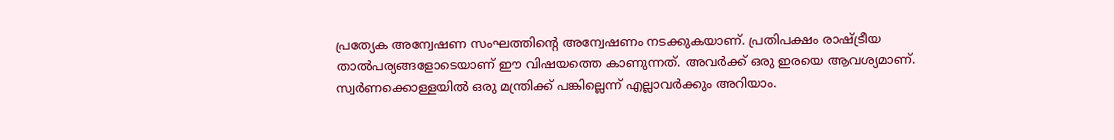പ്രത്യേക അന്വേഷണ സംഘത്തിന്റെ അന്വേഷണം നടക്കുകയാണ്. പ്രതിപക്ഷം രാഷ്ട്രീയ താൽപര്യങ്ങളോടെയാണ് ഈ വിഷയത്തെ കാണുന്നത്. അവർക്ക് ഒരു ഇരയെ ആവശ്യമാണ്. സ്വർണക്കൊള്ളയിൽ ഒരു മന്ത്രിക്ക് പങ്കില്ലെന്ന് എല്ലാവർക്കും അറിയാം.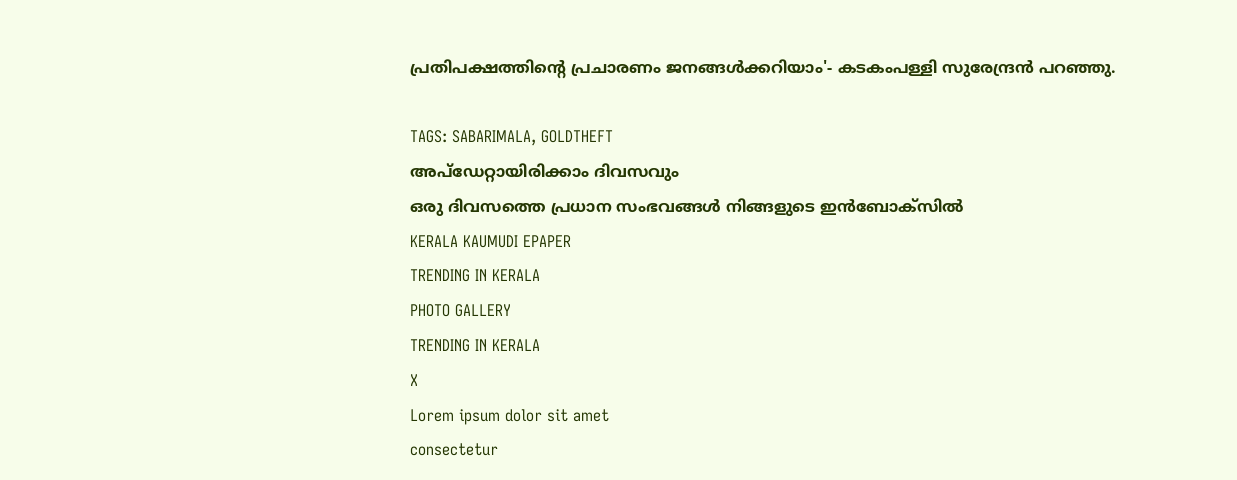പ്രതിപക്ഷത്തിന്റെ പ്രചാരണം ജനങ്ങൾക്കറിയാം'- കടകംപള്ളി സുരേന്ദ്രൻ പറഞ്ഞു.

TAGS: SABARIMALA, GOLDTHEFT
അപ്ഡേറ്റായിരിക്കാം ദിവസവും
ഒരു ദിവസത്തെ പ്രധാന സംഭവങ്ങൾ നിങ്ങളുടെ ഇൻബോക്സിൽ
KERALA KAUMUDI EPAPER
TRENDING IN KERALA
PHOTO GALLERY
TRENDING IN KERALA
X
Lorem ipsum dolor sit amet
consectetur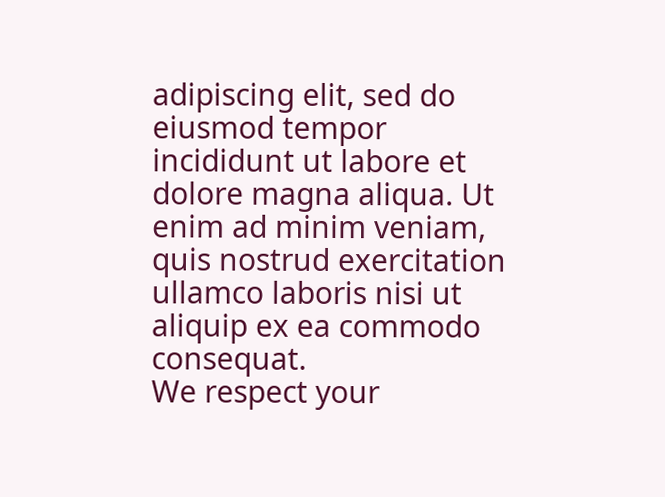adipiscing elit, sed do eiusmod tempor incididunt ut labore et dolore magna aliqua. Ut enim ad minim veniam, quis nostrud exercitation ullamco laboris nisi ut aliquip ex ea commodo consequat.
We respect your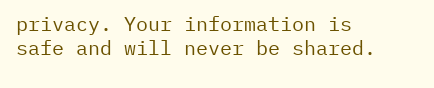privacy. Your information is safe and will never be shared.